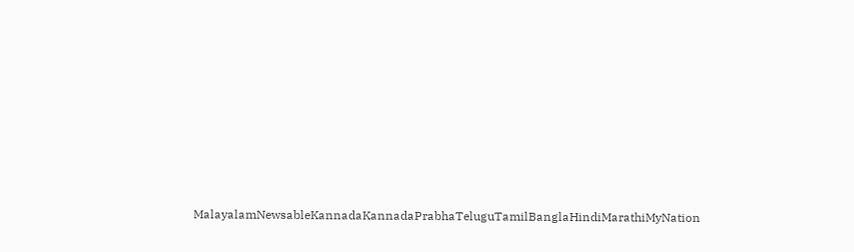MalayalamNewsableKannadaKannadaPrabhaTeluguTamilBanglaHindiMarathiMyNation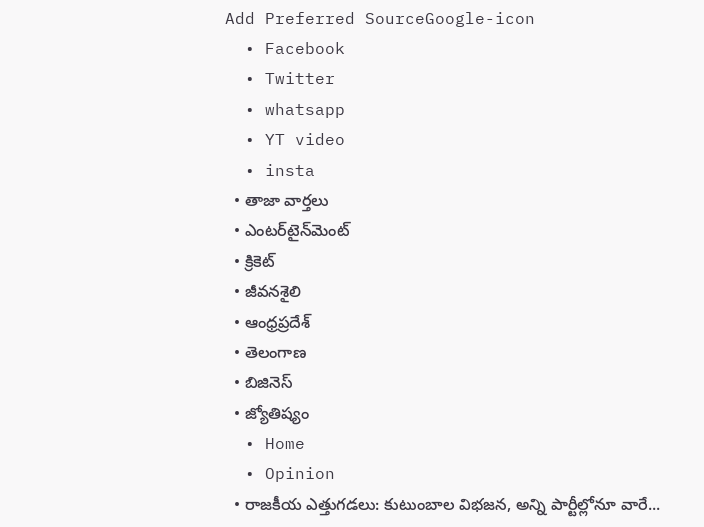Add Preferred SourceGoogle-icon
  • Facebook
  • Twitter
  • whatsapp
  • YT video
  • insta
  • తాజా వార్తలు
  • ఎంటర్‌టైన్‌మెంట్
  • క్రికెట్
  • జీవనశైలి
  • ఆంధ్రప్రదేశ్
  • తెలంగాణ
  • బిజినెస్
  • జ్యోతిష్యం
  • Home
  • Opinion
  • రాజకీయ ఎత్తుగడలు: కుటుంబాల విభజన, అన్ని పార్టీల్లోనూ వారే...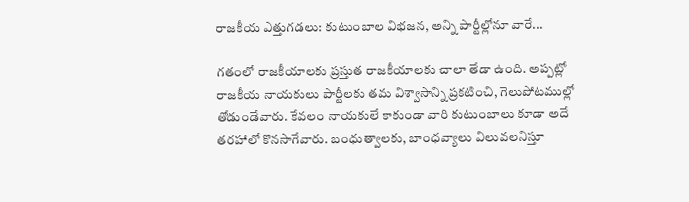రాజకీయ ఎత్తుగడలు: కుటుంబాల విభజన, అన్ని పార్టీల్లోనూ వారే...

గతంలో రాజకీయాలకు ప్రస్తుత రాజకీయాలకు చాలా తేడా ఉంది. అప్పట్లో రాజకీయ నాయకులు పార్టీలకు తమ విశ్వాసాన్ని ప్రకటించి, గెలుపోటముల్లో తోడుండేవారు. కేవలం నాయకులే కాకుండా వారి కుటుంబాలు కూడా అదే తరహాలో కొనసాగేవారు. బంధుత్వాలకు, బాంధవ్యాలు విలువలనిస్తూ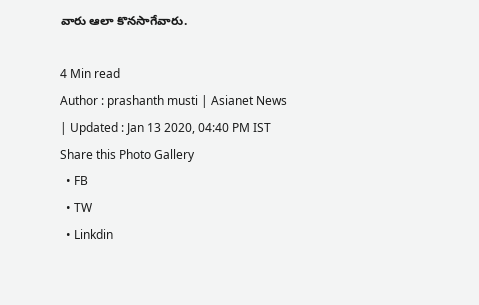వారు ఆలా కొనసాగేవారు.

4 Min read
Author : prashanth musti | Asianet News
| Updated : Jan 13 2020, 04:40 PM IST
Share this Photo Gallery
  • FB
  • TW
  • Linkdin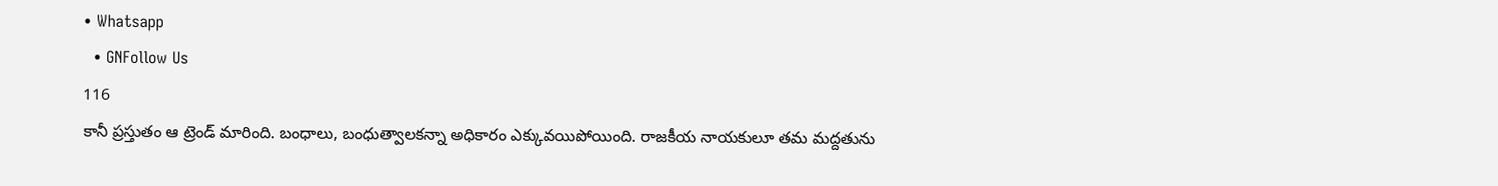• Whatsapp
  • GNFollow Us
116
కానీ ప్రస్తుతం ఆ ట్రెండ్ మారింది. బంధాలు, బంధుత్వాలకన్నా అధికారం ఎక్కువయిపోయింది. రాజకీయ నాయకులూ తమ మద్దతును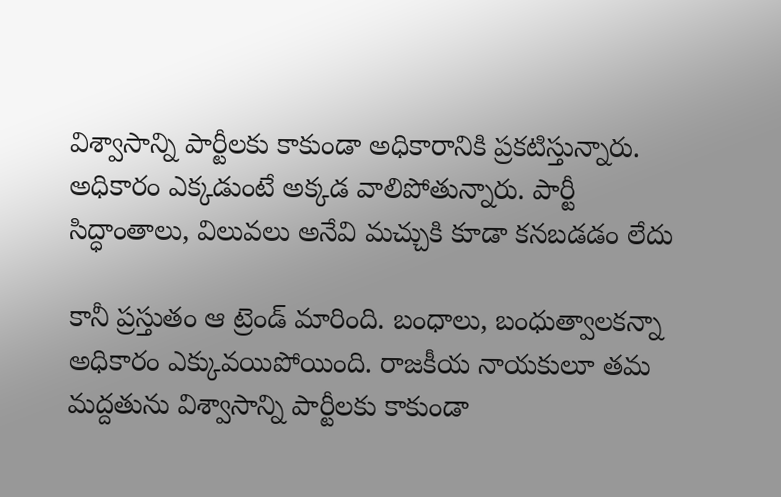విశ్వాసాన్ని పార్టీలకు కాకుండా అధికారానికి ప్రకటిస్తున్నారు. అధికారం ఎక్కడుంటే అక్కడ వాలిపోతున్నారు. పార్టీ సిద్ధాంతాలు, విలువలు అనేవి మచ్చుకి కూడా కనబడడం లేదు

కానీ ప్రస్తుతం ఆ ట్రెండ్ మారింది. బంధాలు, బంధుత్వాలకన్నా అధికారం ఎక్కువయిపోయింది. రాజకీయ నాయకులూ తమ మద్దతును విశ్వాసాన్ని పార్టీలకు కాకుండా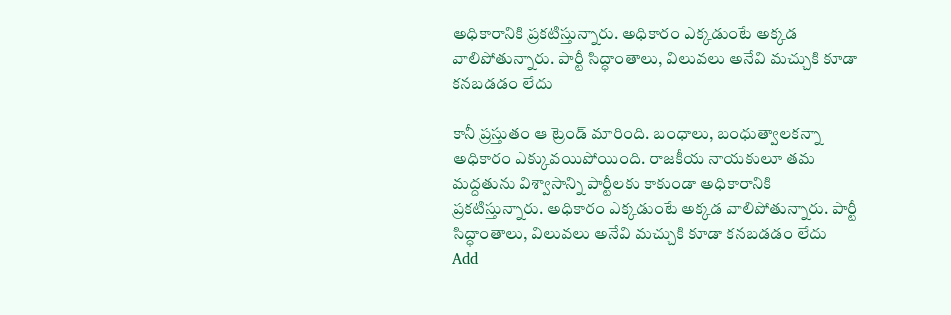అధికారానికి ప్రకటిస్తున్నారు. అధికారం ఎక్కడుంటే అక్కడ వాలిపోతున్నారు. పార్టీ సిద్ధాంతాలు, విలువలు అనేవి మచ్చుకి కూడా కనబడడం లేదు

కానీ ప్రస్తుతం ఆ ట్రెండ్ మారింది. బంధాలు, బంధుత్వాలకన్నా అధికారం ఎక్కువయిపోయింది. రాజకీయ నాయకులూ తమ మద్దతును విశ్వాసాన్ని పార్టీలకు కాకుండా అధికారానికి ప్రకటిస్తున్నారు. అధికారం ఎక్కడుంటే అక్కడ వాలిపోతున్నారు. పార్టీ సిద్ధాంతాలు, విలువలు అనేవి మచ్చుకి కూడా కనబడడం లేదు
Add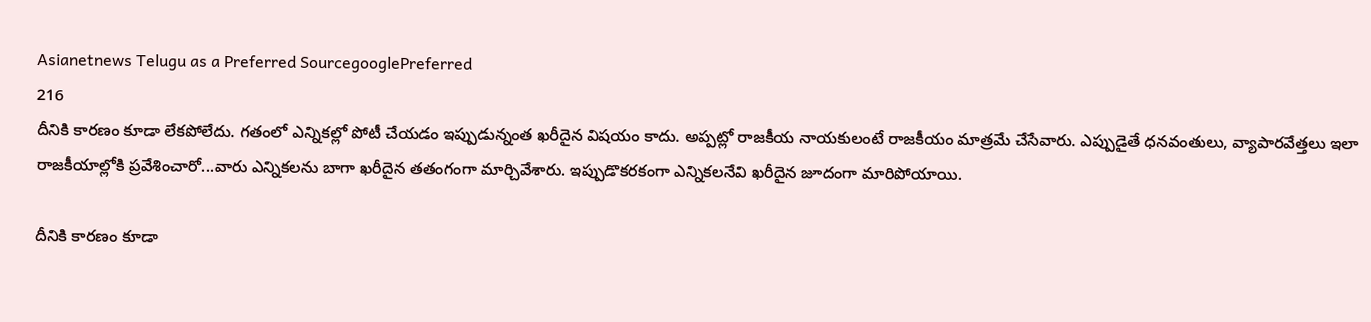Asianetnews Telugu as a Preferred SourcegooglePreferred
216
దీనికి కారణం కూడా లేకపోలేదు. గతంలో ఎన్నికల్లో పోటీ చేయడం ఇప్పుడున్నంత ఖరీదైన విషయం కాదు. అప్పట్లో రాజకీయ నాయకులంటే రాజకీయం మాత్రమే చేసేవారు. ఎప్పుడైతే ధనవంతులు, వ్యాపారవేత్తలు ఇలా రాజకీయాల్లోకి ప్రవేశించారో...వారు ఎన్నికలను బాగా ఖరీదైన తతంగంగా మార్చివేశారు. ఇప్పుడొకరకంగా ఎన్నికలనేవి ఖరీదైన జూదంగా మారిపోయాయి.

దీనికి కారణం కూడా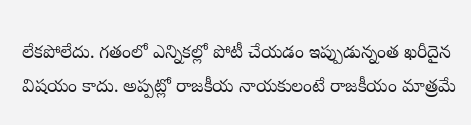లేకపోలేదు. గతంలో ఎన్నికల్లో పోటీ చేయడం ఇప్పుడున్నంత ఖరీదైన విషయం కాదు. అప్పట్లో రాజకీయ నాయకులంటే రాజకీయం మాత్రమే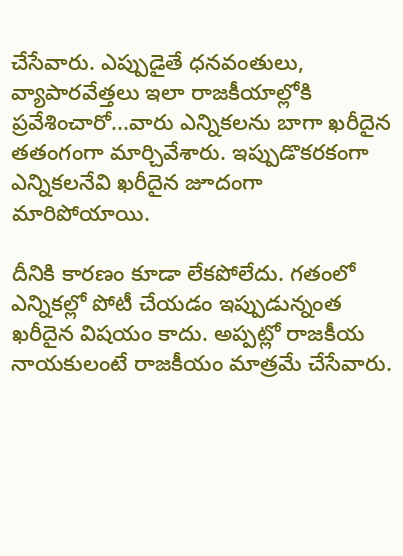చేసేవారు. ఎప్పుడైతే ధనవంతులు, వ్యాపారవేత్తలు ఇలా రాజకీయాల్లోకి ప్రవేశించారో...వారు ఎన్నికలను బాగా ఖరీదైన తతంగంగా మార్చివేశారు. ఇప్పుడొకరకంగా ఎన్నికలనేవి ఖరీదైన జూదంగా మారిపోయాయి.

దీనికి కారణం కూడా లేకపోలేదు. గతంలో ఎన్నికల్లో పోటీ చేయడం ఇప్పుడున్నంత ఖరీదైన విషయం కాదు. అప్పట్లో రాజకీయ నాయకులంటే రాజకీయం మాత్రమే చేసేవారు.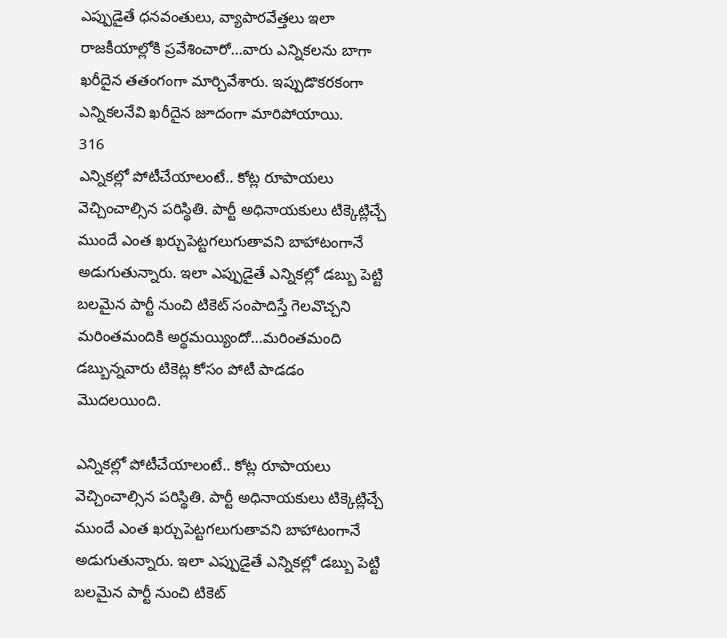ఎప్పుడైతే ధనవంతులు, వ్యాపారవేత్తలు ఇలా రాజకీయాల్లోకి ప్రవేశించారో...వారు ఎన్నికలను బాగా ఖరీదైన తతంగంగా మార్చివేశారు. ఇప్పుడొకరకంగా ఎన్నికలనేవి ఖరీదైన జూదంగా మారిపోయాయి.
316
ఎన్నికల్లో పోటీచేయాలంటే.. కోట్ల రూపాయలు వెచ్చించాల్సిన పరిస్థితి. పార్టీ అధినాయకులు టిక్కెట్లిచ్చే ముందే ఎంత ఖర్చుపెట్టగలుగుతావని బాహాటంగానే అడుగుతున్నారు. ఇలా ఎప్పుడైతే ఎన్నికల్లో డబ్బు పెట్టి బలమైన పార్టీ నుంచి టికెట్ సంపాదిస్తే గెలవొచ్చని మరింతమందికి అర్థమయ్యిందో...మరింతమంది డబ్బున్నవారు టికెట్ల కోసం పోటీ పాడడం మొదలయింది.

ఎన్నికల్లో పోటీచేయాలంటే.. కోట్ల రూపాయలు వెచ్చించాల్సిన పరిస్థితి. పార్టీ అధినాయకులు టిక్కెట్లిచ్చే ముందే ఎంత ఖర్చుపెట్టగలుగుతావని బాహాటంగానే అడుగుతున్నారు. ఇలా ఎప్పుడైతే ఎన్నికల్లో డబ్బు పెట్టి బలమైన పార్టీ నుంచి టికెట్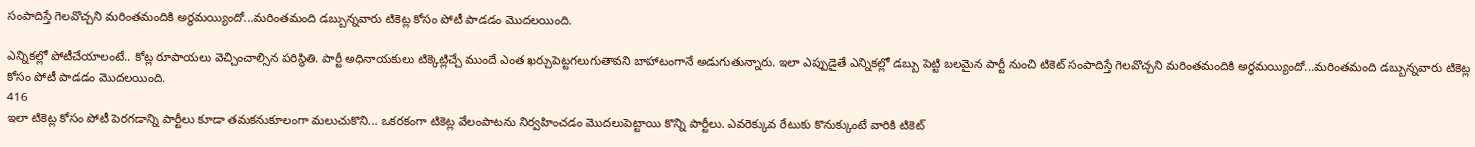సంపాదిస్తే గెలవొచ్చని మరింతమందికి అర్థమయ్యిందో...మరింతమంది డబ్బున్నవారు టికెట్ల కోసం పోటీ పాడడం మొదలయింది.

ఎన్నికల్లో పోటీచేయాలంటే.. కోట్ల రూపాయలు వెచ్చించాల్సిన పరిస్థితి. పార్టీ అధినాయకులు టిక్కెట్లిచ్చే ముందే ఎంత ఖర్చుపెట్టగలుగుతావని బాహాటంగానే అడుగుతున్నారు. ఇలా ఎప్పుడైతే ఎన్నికల్లో డబ్బు పెట్టి బలమైన పార్టీ నుంచి టికెట్ సంపాదిస్తే గెలవొచ్చని మరింతమందికి అర్థమయ్యిందో...మరింతమంది డబ్బున్నవారు టికెట్ల కోసం పోటీ పాడడం మొదలయింది.
416
ఇలా టికెట్ల కోసం పోటీ పెరగడాన్ని పార్టీలు కూడా తమకనుకూలంగా మలుచుకొని... ఒకరకంగా టికెట్ల వేలంపాటను నిర్వహించడం మొదలుపెట్టాయి కొన్ని పార్టీలు. ఎవరెక్కువ రేటుకు కొనుక్కుంటే వారికి టికెట్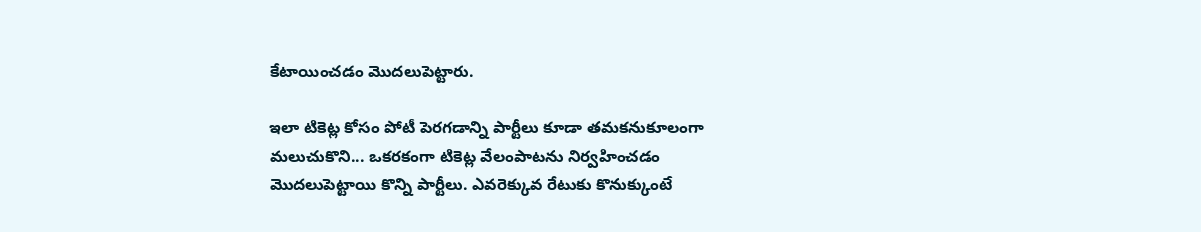కేటాయించడం మొదలుపెట్టారు.

ఇలా టికెట్ల కోసం పోటీ పెరగడాన్ని పార్టీలు కూడా తమకనుకూలంగా మలుచుకొని... ఒకరకంగా టికెట్ల వేలంపాటను నిర్వహించడం మొదలుపెట్టాయి కొన్ని పార్టీలు. ఎవరెక్కువ రేటుకు కొనుక్కుంటే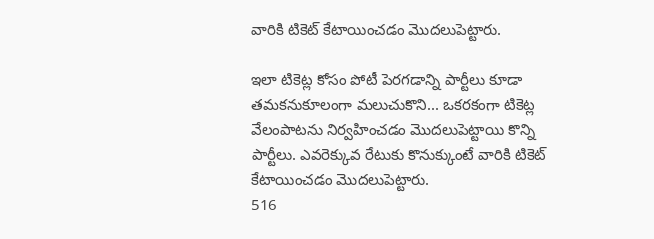వారికి టికెట్ కేటాయించడం మొదలుపెట్టారు.

ఇలా టికెట్ల కోసం పోటీ పెరగడాన్ని పార్టీలు కూడా తమకనుకూలంగా మలుచుకొని... ఒకరకంగా టికెట్ల వేలంపాటను నిర్వహించడం మొదలుపెట్టాయి కొన్ని పార్టీలు. ఎవరెక్కువ రేటుకు కొనుక్కుంటే వారికి టికెట్ కేటాయించడం మొదలుపెట్టారు.
516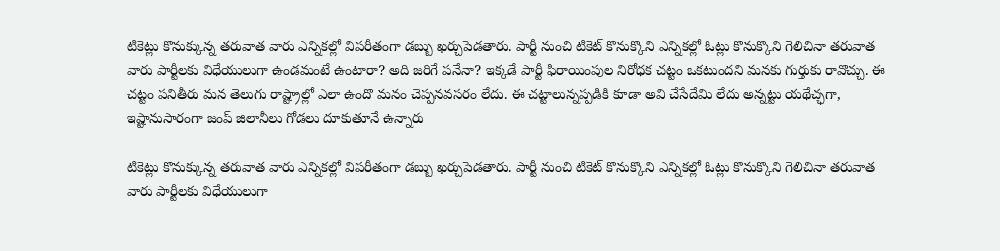టికెట్లు కొనుక్కున్న తరువాత వారు ఎన్నికల్లో విపరీతంగా డబ్బు ఖర్చుపెడతారు. పార్టీ నుంచి టికెట్ కొనుక్కొని ఎన్నికల్లో ఓట్లు కొనుక్కొని గెలిచినా తరువాత వారు పార్టీలకు విధేయులుగా ఉండమంటే ఉంటారా? అది జరిగే పనేనా? ఇక్కడే పార్టీ ఫిరాయింపుల నిరోధక చట్టం ఒకటుందని మనకు గుర్తుకు రావొచ్చు. ఈ చట్టం పనితీరు మన తెలుగు రాష్ట్రాల్లో ఎలా ఉందొ మనం చెప్పనవసరం లేదు. ఈ చట్టాలున్నప్పడికి కూడా అవి చేసేదేమి లేదు అన్నట్టు యథేచ్ఛగా, ఇష్టానుసారంగా జంప్ జిలానీలు గోడలు దూకుతూనే ఉన్నారు

టికెట్లు కొనుక్కున్న తరువాత వారు ఎన్నికల్లో విపరీతంగా డబ్బు ఖర్చుపెడతారు. పార్టీ నుంచి టికెట్ కొనుక్కొని ఎన్నికల్లో ఓట్లు కొనుక్కొని గెలిచినా తరువాత వారు పార్టీలకు విధేయులుగా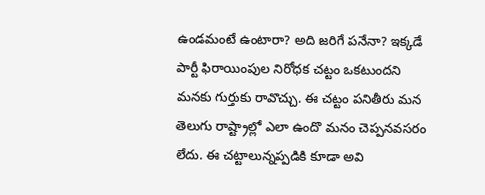ఉండమంటే ఉంటారా? అది జరిగే పనేనా? ఇక్కడే పార్టీ ఫిరాయింపుల నిరోధక చట్టం ఒకటుందని మనకు గుర్తుకు రావొచ్చు. ఈ చట్టం పనితీరు మన తెలుగు రాష్ట్రాల్లో ఎలా ఉందొ మనం చెప్పనవసరం లేదు. ఈ చట్టాలున్నప్పడికి కూడా అవి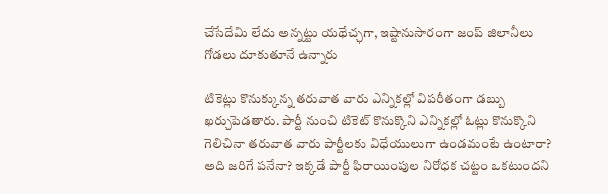చేసేదేమి లేదు అన్నట్టు యథేచ్ఛగా, ఇష్టానుసారంగా జంప్ జిలానీలు గోడలు దూకుతూనే ఉన్నారు

టికెట్లు కొనుక్కున్న తరువాత వారు ఎన్నికల్లో విపరీతంగా డబ్బు ఖర్చుపెడతారు. పార్టీ నుంచి టికెట్ కొనుక్కొని ఎన్నికల్లో ఓట్లు కొనుక్కొని గెలిచినా తరువాత వారు పార్టీలకు విధేయులుగా ఉండమంటే ఉంటారా? అది జరిగే పనేనా? ఇక్కడే పార్టీ ఫిరాయింపుల నిరోధక చట్టం ఒకటుందని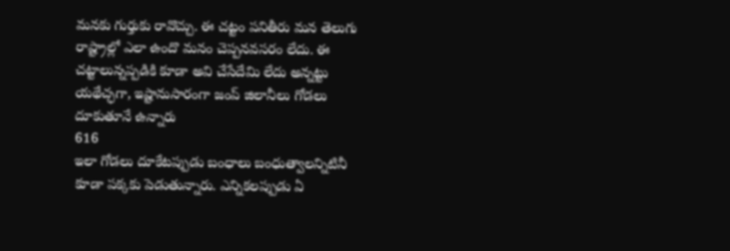మనకు గుర్తుకు రావొచ్చు. ఈ చట్టం పనితీరు మన తెలుగు రాష్ట్రాల్లో ఎలా ఉందొ మనం చెప్పనవసరం లేదు. ఈ చట్టాలున్నప్పడికి కూడా అవి చేసేదేమి లేదు అన్నట్టు యథేచ్ఛగా, ఇష్టానుసారంగా జంప్ జిలానీలు గోడలు దూకుతూనే ఉన్నారు
616
ఇలా గోడలు దూకేటప్పుడు బంధాలు బంధుత్వాలన్నిటినీ కూడా పక్కకు పెడుతున్నారు. ఎన్నికలప్పుడు ఏ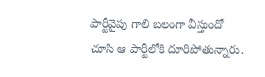పార్టీవైపు గాలి బలంగా వీస్తుందో చూసి ఆ పార్టీలోకి దూరిపోతున్నారు.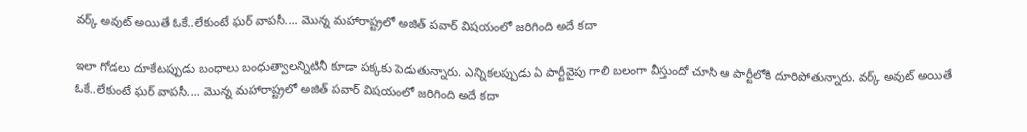వర్క్ అవుట్ అయితే ఓకే..లేకుంటే ఘర్ వాపసీ.... మొన్న మహారాష్ట్రలో అజిత్ పవార్ విషయంలో జరిగింది అదే కదా

ఇలా గోడలు దూకేటప్పుడు బంధాలు బంధుత్వాలన్నిటినీ కూడా పక్కకు పెడుతున్నారు. ఎన్నికలప్పుడు ఏ పార్టీవైపు గాలి బలంగా వీస్తుందో చూసి ఆ పార్టీలోకి దూరిపోతున్నారు. వర్క్ అవుట్ అయితే ఓకే..లేకుంటే ఘర్ వాపసీ.... మొన్న మహారాష్ట్రలో అజిత్ పవార్ విషయంలో జరిగింది అదే కదా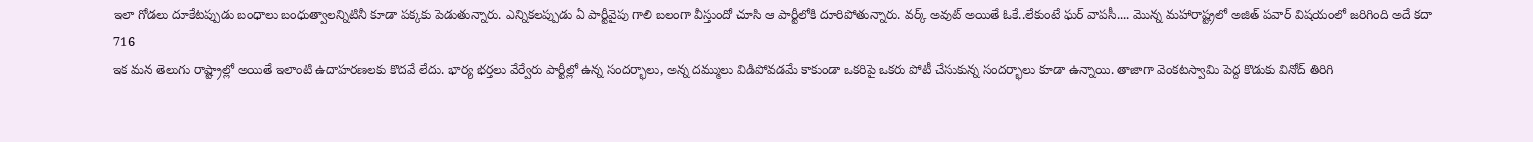ఇలా గోడలు దూకేటప్పుడు బంధాలు బంధుత్వాలన్నిటినీ కూడా పక్కకు పెడుతున్నారు. ఎన్నికలప్పుడు ఏ పార్టీవైపు గాలి బలంగా వీస్తుందో చూసి ఆ పార్టీలోకి దూరిపోతున్నారు. వర్క్ అవుట్ అయితే ఓకే..లేకుంటే ఘర్ వాపసీ.... మొన్న మహారాష్ట్రలో అజిత్ పవార్ విషయంలో జరిగింది అదే కదా
716
ఇక మన తెలుగు రాష్ట్రాల్లో అయితే ఇలాంటి ఉదాహరణలకు కొదవే లేదు. భార్య భర్తలు వేర్వేరు పార్టీల్లో ఉన్న సందర్భాలు, అన్న దమ్ములు విడిపోవడమే కాకుండా ఒకరిపై ఒకరు పోటీ చేసుకున్న సందర్భాలు కూడా ఉన్నాయి. తాజాగా వెంకటస్వామి పెద్ద కొడుకు వినోద్ తిరిగి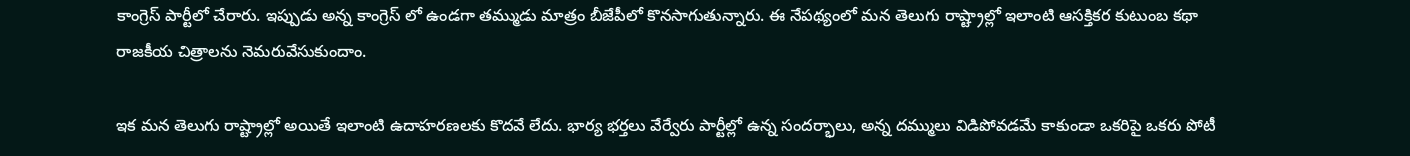కాంగ్రెస్ పార్టీలో చేరారు. ఇప్పుడు అన్న కాంగ్రెస్ లో ఉండగా తమ్ముడు మాత్రం బీజేపీలో కొనసాగుతున్నారు. ఈ నేపథ్యంలో మన తెలుగు రాష్ట్రాల్లో ఇలాంటి ఆసక్తికర కుటుంబ కథా రాజకీయ చిత్రాలను నెమరువేసుకుందాం.

ఇక మన తెలుగు రాష్ట్రాల్లో అయితే ఇలాంటి ఉదాహరణలకు కొదవే లేదు. భార్య భర్తలు వేర్వేరు పార్టీల్లో ఉన్న సందర్భాలు, అన్న దమ్ములు విడిపోవడమే కాకుండా ఒకరిపై ఒకరు పోటీ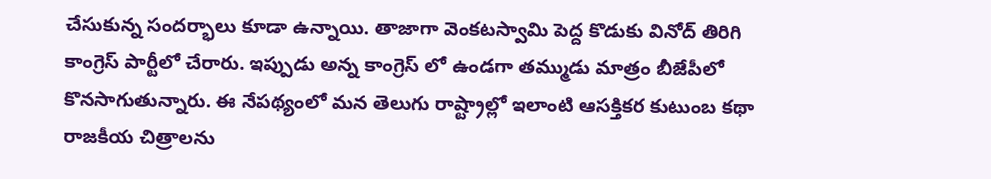చేసుకున్న సందర్భాలు కూడా ఉన్నాయి. తాజాగా వెంకటస్వామి పెద్ద కొడుకు వినోద్ తిరిగి కాంగ్రెస్ పార్టీలో చేరారు. ఇప్పుడు అన్న కాంగ్రెస్ లో ఉండగా తమ్ముడు మాత్రం బీజేపీలో కొనసాగుతున్నారు. ఈ నేపథ్యంలో మన తెలుగు రాష్ట్రాల్లో ఇలాంటి ఆసక్తికర కుటుంబ కథా రాజకీయ చిత్రాలను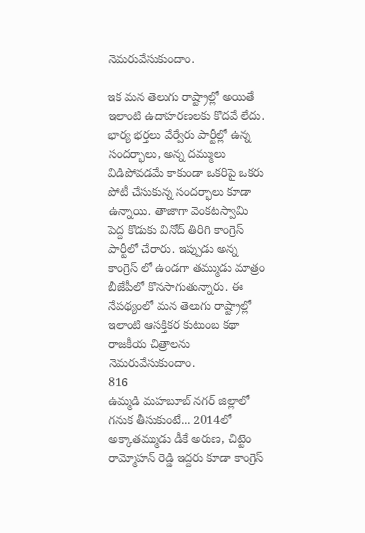నెమరువేసుకుందాం.

ఇక మన తెలుగు రాష్ట్రాల్లో అయితే ఇలాంటి ఉదాహరణలకు కొదవే లేదు. భార్య భర్తలు వేర్వేరు పార్టీల్లో ఉన్న సందర్భాలు, అన్న దమ్ములు విడిపోవడమే కాకుండా ఒకరిపై ఒకరు పోటీ చేసుకున్న సందర్భాలు కూడా ఉన్నాయి. తాజాగా వెంకటస్వామి పెద్ద కొడుకు వినోద్ తిరిగి కాంగ్రెస్ పార్టీలో చేరారు. ఇప్పుడు అన్న కాంగ్రెస్ లో ఉండగా తమ్ముడు మాత్రం బీజేపీలో కొనసాగుతున్నారు. ఈ నేపథ్యంలో మన తెలుగు రాష్ట్రాల్లో ఇలాంటి ఆసక్తికర కుటుంబ కథా రాజకీయ చిత్రాలను నెమరువేసుకుందాం.
816
ఉమ్మడి మహబూబ్ నగర్ జిల్లాలో గనుక తీసుకుంటే... 2014లో అక్కాతమ్ముడు డీకే అరుణ, చిట్టెం రామ్మోహన్ రెడ్డి ఇద్దరు కూడా కాంగ్రెస్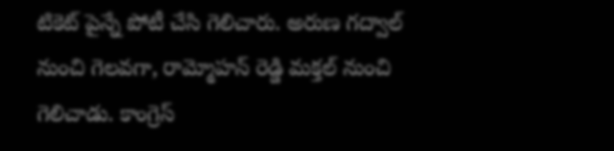టికెట్ పైన్నే పోటీ చేసి గెలిచారు. అరుణ గద్వాల్ నుంచి గెలవగా, రామ్మోహన్ రెడ్డి మక్తల్ నుంచి గెలిచాడు. కాంగ్రెస్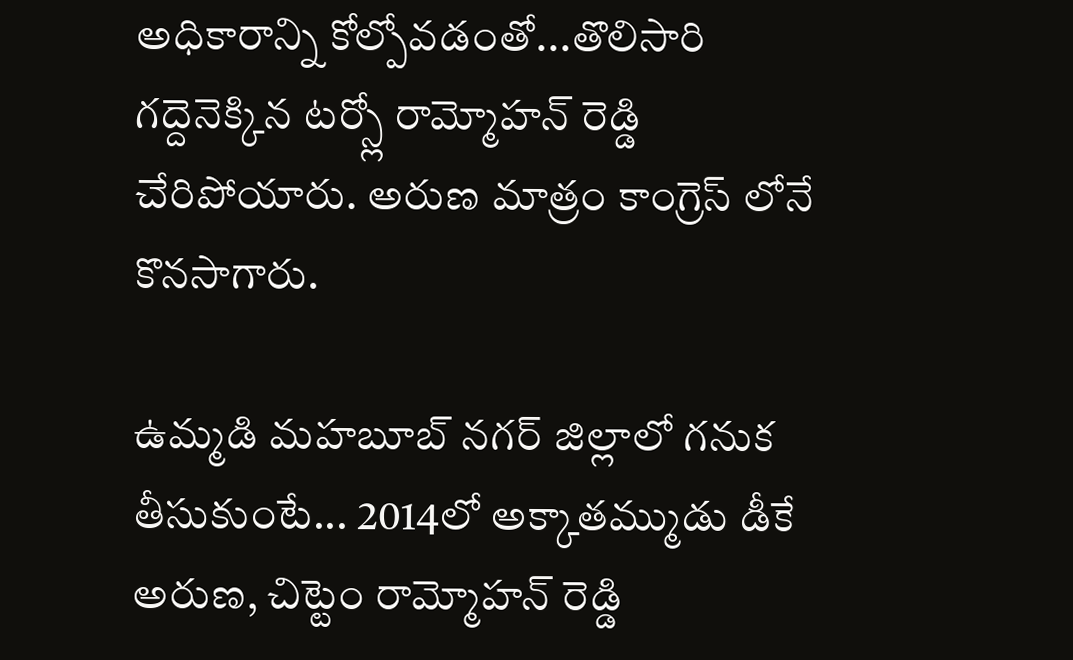అధికారాన్ని కోల్పోవడంతో...తొలిసారి గద్దెనెక్కిన టర్స్లో రామ్మోహన్ రెడ్డి చేరిపోయారు. అరుణ మాత్రం కాంగ్రెస్ లోనే కొనసాగారు.

ఉమ్మడి మహబూబ్ నగర్ జిల్లాలో గనుక తీసుకుంటే... 2014లో అక్కాతమ్ముడు డీకే అరుణ, చిట్టెం రామ్మోహన్ రెడ్డి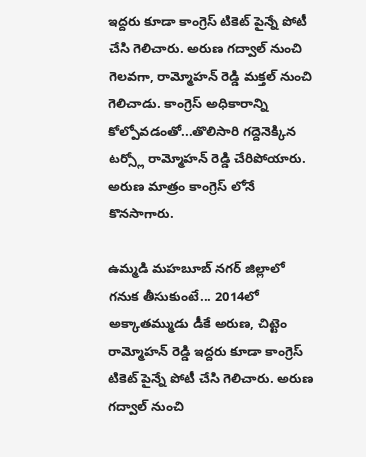ఇద్దరు కూడా కాంగ్రెస్ టికెట్ పైన్నే పోటీ చేసి గెలిచారు. అరుణ గద్వాల్ నుంచి గెలవగా, రామ్మోహన్ రెడ్డి మక్తల్ నుంచి గెలిచాడు. కాంగ్రెస్ అధికారాన్ని కోల్పోవడంతో...తొలిసారి గద్దెనెక్కిన టర్స్లో రామ్మోహన్ రెడ్డి చేరిపోయారు. అరుణ మాత్రం కాంగ్రెస్ లోనే కొనసాగారు.

ఉమ్మడి మహబూబ్ నగర్ జిల్లాలో గనుక తీసుకుంటే... 2014లో అక్కాతమ్ముడు డీకే అరుణ, చిట్టెం రామ్మోహన్ రెడ్డి ఇద్దరు కూడా కాంగ్రెస్ టికెట్ పైన్నే పోటీ చేసి గెలిచారు. అరుణ గద్వాల్ నుంచి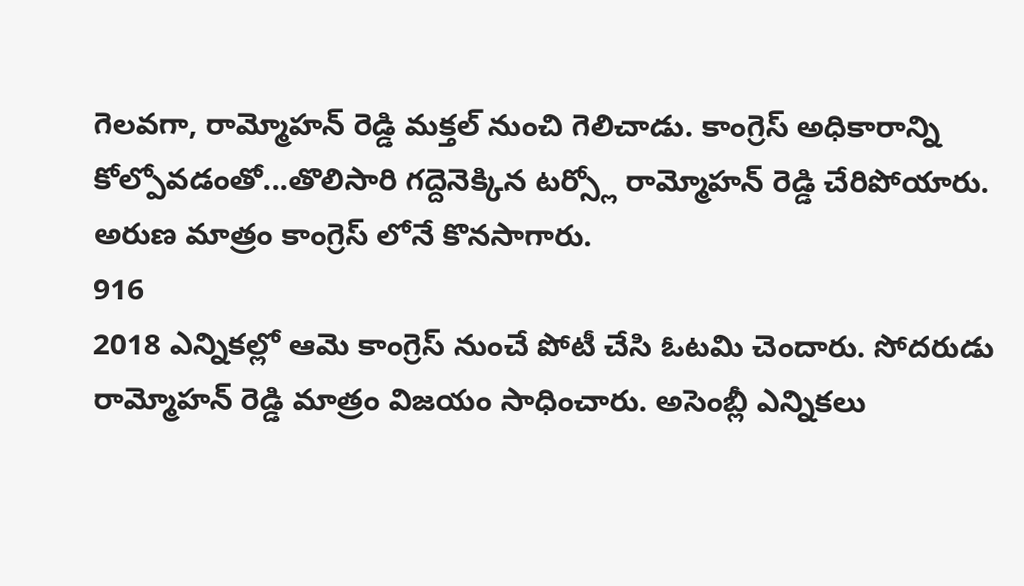గెలవగా, రామ్మోహన్ రెడ్డి మక్తల్ నుంచి గెలిచాడు. కాంగ్రెస్ అధికారాన్ని కోల్పోవడంతో...తొలిసారి గద్దెనెక్కిన టర్స్లో రామ్మోహన్ రెడ్డి చేరిపోయారు. అరుణ మాత్రం కాంగ్రెస్ లోనే కొనసాగారు.
916
2018 ఎన్నికల్లో ఆమె కాంగ్రెస్ నుంచే పోటీ చేసి ఓటమి చెందారు. సోదరుడు రామ్మోహన్ రెడ్డి మాత్రం విజయం సాధించారు. అసెంబ్లీ ఎన్నికలు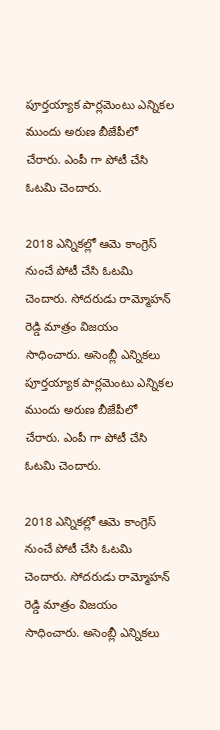పూర్తయ్యాక పార్లమెంటు ఎన్నికల ముందు అరుణ బీజేపీలో చేరారు. ఎంపీ గా పోటీ చేసి ఓటమి చెందారు.

2018 ఎన్నికల్లో ఆమె కాంగ్రెస్ నుంచే పోటీ చేసి ఓటమి చెందారు. సోదరుడు రామ్మోహన్ రెడ్డి మాత్రం విజయం సాధించారు. అసెంబ్లీ ఎన్నికలు పూర్తయ్యాక పార్లమెంటు ఎన్నికల ముందు అరుణ బీజేపీలో చేరారు. ఎంపీ గా పోటీ చేసి ఓటమి చెందారు.

2018 ఎన్నికల్లో ఆమె కాంగ్రెస్ నుంచే పోటీ చేసి ఓటమి చెందారు. సోదరుడు రామ్మోహన్ రెడ్డి మాత్రం విజయం సాధించారు. అసెంబ్లీ ఎన్నికలు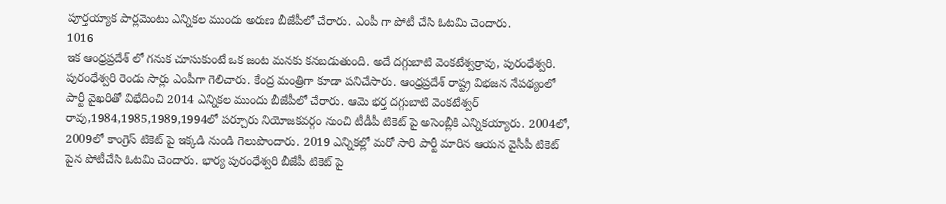పూర్తయ్యాక పార్లమెంటు ఎన్నికల ముందు అరుణ బీజేపీలో చేరారు. ఎంపీ గా పోటీ చేసి ఓటమి చెందారు.
1016
ఇక ఆంధ్రప్రదేశ్ లో గనుక చూసుకుంటే ఒక జంట మనకు కనబడుతుంది. అదే దగ్గుబాటి వెంకటేశ్వర్రావు, పురంధేశ్వరి. పురంధేశ్వరి రెండు సార్లు ఎంపీగా గెలిచారు. కేంద్ర మంత్రిగా కూడా పనిచేసారు. ఆంధ్రప్రదేశ్ రాష్ట్ర విభజన నేపథ్యంలో పార్టీ వైఖరితో విభేదించి 2014 ఎన్నికల ముందు బీజేపీలో చేరారు. ఆమె భర్త దగ్గుబాటి వెంకటేశ్వర్ రావు,1984,1985,1989,1994లో పర్చూరు నియోజకవర్గం నుంచి టీడీపీ టికెట్ పై అసెంబ్లీకి ఎన్నికయ్యారు. 2004లో, 2009లో కాంగ్రెస్ టికెట్ పై ఇక్కడి నుండి గెలుపొందారు. 2019 ఎన్నికల్లో మరో సారి పార్టీ మారిన ఆయన వైసీపీ టికెట్ పైన పోటీచేసి ఓటమి చెందారు. భార్య పురంధేశ్వరి బీజేపీ టికెట్ పై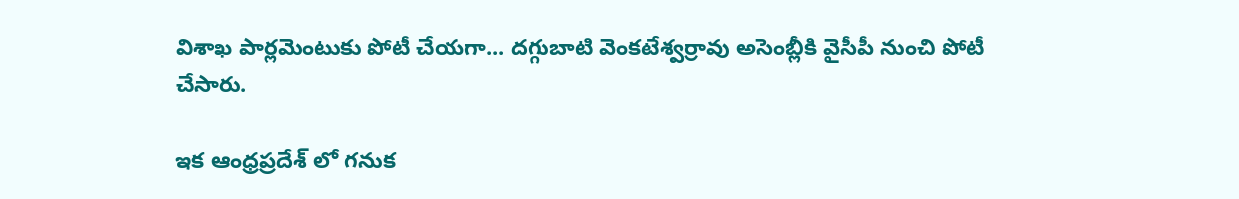విశాఖ పార్లమెంటుకు పోటీ చేయగా... దగ్గుబాటి వెంకటేశ్వర్రావు అసెంబ్లీకి వైసీపీ నుంచి పోటీ చేసారు.

ఇక ఆంధ్రప్రదేశ్ లో గనుక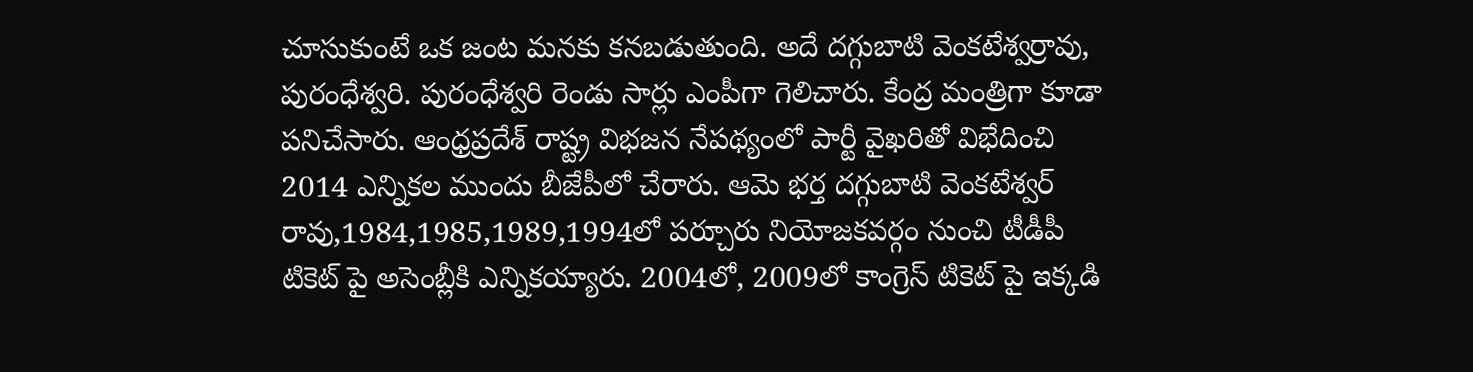చూసుకుంటే ఒక జంట మనకు కనబడుతుంది. అదే దగ్గుబాటి వెంకటేశ్వర్రావు, పురంధేశ్వరి. పురంధేశ్వరి రెండు సార్లు ఎంపీగా గెలిచారు. కేంద్ర మంత్రిగా కూడా పనిచేసారు. ఆంధ్రప్రదేశ్ రాష్ట్ర విభజన నేపథ్యంలో పార్టీ వైఖరితో విభేదించి 2014 ఎన్నికల ముందు బీజేపీలో చేరారు. ఆమె భర్త దగ్గుబాటి వెంకటేశ్వర్ రావు,1984,1985,1989,1994లో పర్చూరు నియోజకవర్గం నుంచి టీడీపీ టికెట్ పై అసెంబ్లీకి ఎన్నికయ్యారు. 2004లో, 2009లో కాంగ్రెస్ టికెట్ పై ఇక్కడి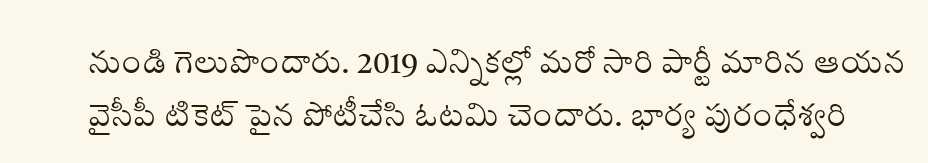నుండి గెలుపొందారు. 2019 ఎన్నికల్లో మరో సారి పార్టీ మారిన ఆయన వైసీపీ టికెట్ పైన పోటీచేసి ఓటమి చెందారు. భార్య పురంధేశ్వరి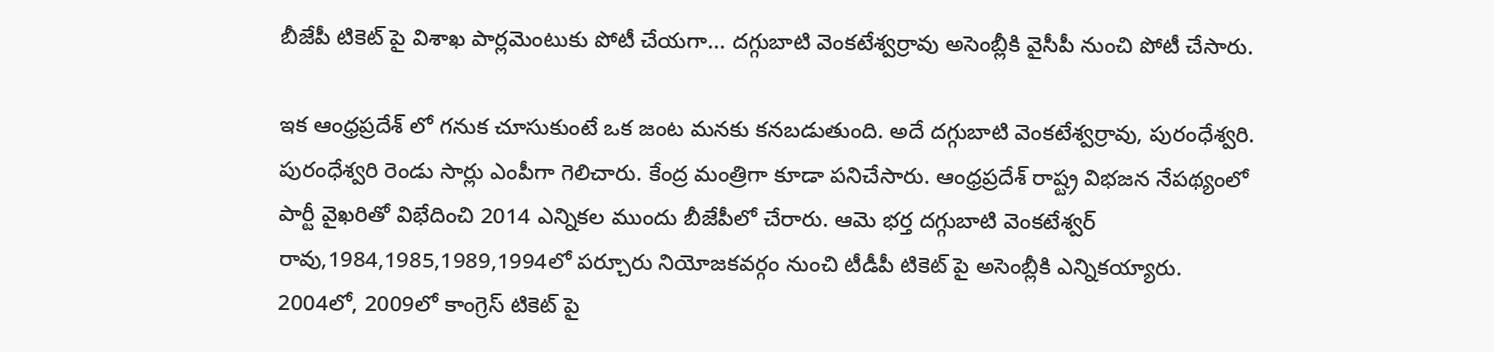బీజేపీ టికెట్ పై విశాఖ పార్లమెంటుకు పోటీ చేయగా... దగ్గుబాటి వెంకటేశ్వర్రావు అసెంబ్లీకి వైసీపీ నుంచి పోటీ చేసారు.

ఇక ఆంధ్రప్రదేశ్ లో గనుక చూసుకుంటే ఒక జంట మనకు కనబడుతుంది. అదే దగ్గుబాటి వెంకటేశ్వర్రావు, పురంధేశ్వరి. పురంధేశ్వరి రెండు సార్లు ఎంపీగా గెలిచారు. కేంద్ర మంత్రిగా కూడా పనిచేసారు. ఆంధ్రప్రదేశ్ రాష్ట్ర విభజన నేపథ్యంలో పార్టీ వైఖరితో విభేదించి 2014 ఎన్నికల ముందు బీజేపీలో చేరారు. ఆమె భర్త దగ్గుబాటి వెంకటేశ్వర్ రావు,1984,1985,1989,1994లో పర్చూరు నియోజకవర్గం నుంచి టీడీపీ టికెట్ పై అసెంబ్లీకి ఎన్నికయ్యారు. 2004లో, 2009లో కాంగ్రెస్ టికెట్ పై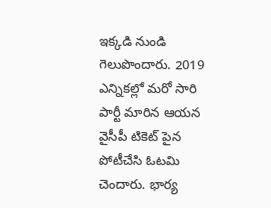ఇక్కడి నుండి గెలుపొందారు. 2019 ఎన్నికల్లో మరో సారి పార్టీ మారిన ఆయన వైసీపీ టికెట్ పైన పోటీచేసి ఓటమి చెందారు. భార్య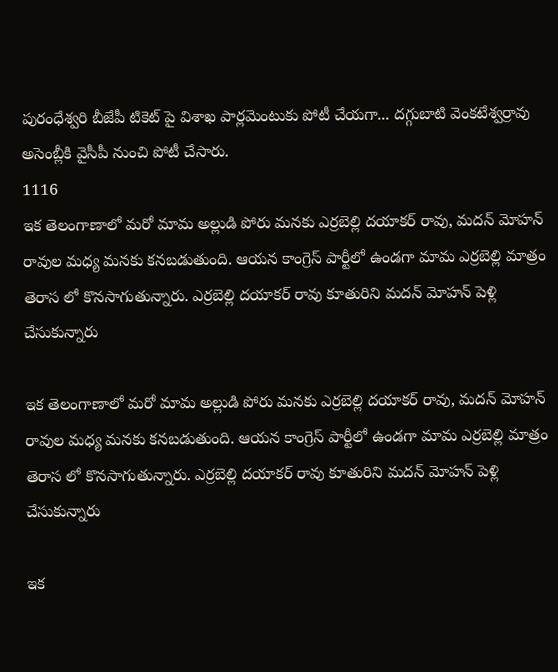పురంధేశ్వరి బీజేపీ టికెట్ పై విశాఖ పార్లమెంటుకు పోటీ చేయగా... దగ్గుబాటి వెంకటేశ్వర్రావు అసెంబ్లీకి వైసీపీ నుంచి పోటీ చేసారు.
1116
ఇక తెలంగాణాలో మరో మామ అల్లుడి పోరు మనకు ఎర్రబెల్లి దయాకర్ రావు, మదన్ మోహన్ రావుల మధ్య మనకు కనబడుతుంది. ఆయన కాంగ్రెస్ పార్టీలో ఉండగా మామ ఎర్రబెల్లి మాత్రం తెరాస లో కొనసాగుతున్నారు. ఎర్రబెల్లి దయాకర్ రావు కూతురిని మదన్ మోహన్ పెళ్లి చేసుకున్నారు

ఇక తెలంగాణాలో మరో మామ అల్లుడి పోరు మనకు ఎర్రబెల్లి దయాకర్ రావు, మదన్ మోహన్ రావుల మధ్య మనకు కనబడుతుంది. ఆయన కాంగ్రెస్ పార్టీలో ఉండగా మామ ఎర్రబెల్లి మాత్రం తెరాస లో కొనసాగుతున్నారు. ఎర్రబెల్లి దయాకర్ రావు కూతురిని మదన్ మోహన్ పెళ్లి చేసుకున్నారు

ఇక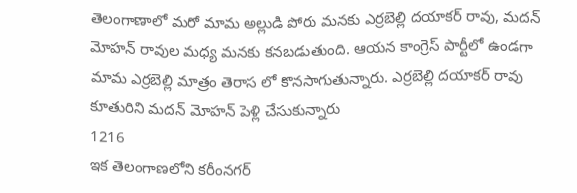తెలంగాణాలో మరో మామ అల్లుడి పోరు మనకు ఎర్రబెల్లి దయాకర్ రావు, మదన్ మోహన్ రావుల మధ్య మనకు కనబడుతుంది. ఆయన కాంగ్రెస్ పార్టీలో ఉండగా మామ ఎర్రబెల్లి మాత్రం తెరాస లో కొనసాగుతున్నారు. ఎర్రబెల్లి దయాకర్ రావు కూతురిని మదన్ మోహన్ పెళ్లి చేసుకున్నారు
1216
ఇక తెలంగాణలోని కరీంనగర్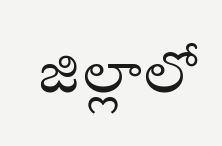జిల్లాలో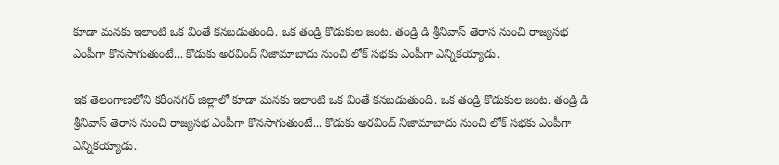కూడా మనకు ఇలాంటి ఒక వింతే కనబడుతుంది. ఒక తండ్రి కొడుకుల జంట. తండ్రి డి శ్రీనివాస్ తెరాస నుంచి రాజ్యసభ ఎంపీగా కొనసాగుతుంటే... కొడుకు అరవింద్ నిజామాబాదు నుంచి లోక్ సభకు ఎంపీగా ఎన్నికయ్యాడు.

ఇక తెలంగాణలోని కరీంనగర్ జిల్లాలో కూడా మనకు ఇలాంటి ఒక వింతే కనబడుతుంది. ఒక తండ్రి కొడుకుల జంట. తండ్రి డి శ్రీనివాస్ తెరాస నుంచి రాజ్యసభ ఎంపీగా కొనసాగుతుంటే... కొడుకు అరవింద్ నిజామాబాదు నుంచి లోక్ సభకు ఎంపీగా ఎన్నికయ్యాడు.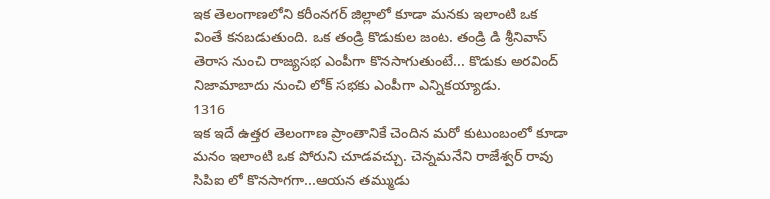ఇక తెలంగాణలోని కరీంనగర్ జిల్లాలో కూడా మనకు ఇలాంటి ఒక వింతే కనబడుతుంది. ఒక తండ్రి కొడుకుల జంట. తండ్రి డి శ్రీనివాస్ తెరాస నుంచి రాజ్యసభ ఎంపీగా కొనసాగుతుంటే... కొడుకు అరవింద్ నిజామాబాదు నుంచి లోక్ సభకు ఎంపీగా ఎన్నికయ్యాడు.
1316
ఇక ఇదే ఉత్తర తెలంగాణ ప్రాంతానికే చెందిన మరో కుటుంబంలో కూడా మనం ఇలాంటి ఒక పోరుని చూడవచ్చు. చెన్నమనేని రాజేశ్వర్ రావు సిపిఐ లో కొనసాగగా...ఆయన తమ్ముడు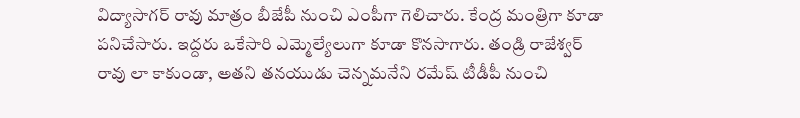విద్యాసాగర్ రావు మాత్రం బీజేపీ నుంచి ఎంపీగా గెలిచారు. కేంద్ర మంత్రిగా కూడా పనిచేసారు. ఇద్దరు ఒకేసారి ఎమ్మెల్యేలుగా కూడా కొనసాగారు. తండ్రి రాజేశ్వర్ రావు లా కాకుండా, అతని తనయుడు చెన్నమనేని రమేష్ టీడీపీ నుంచి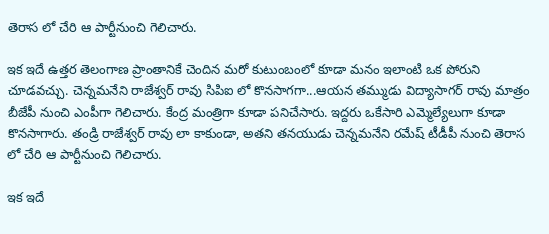తెరాస లో చేరి ఆ పార్టీనుంచి గెలిచారు.

ఇక ఇదే ఉత్తర తెలంగాణ ప్రాంతానికే చెందిన మరో కుటుంబంలో కూడా మనం ఇలాంటి ఒక పోరుని చూడవచ్చు. చెన్నమనేని రాజేశ్వర్ రావు సిపిఐ లో కొనసాగగా...ఆయన తమ్ముడు విద్యాసాగర్ రావు మాత్రం బీజేపీ నుంచి ఎంపీగా గెలిచారు. కేంద్ర మంత్రిగా కూడా పనిచేసారు. ఇద్దరు ఒకేసారి ఎమ్మెల్యేలుగా కూడా కొనసాగారు. తండ్రి రాజేశ్వర్ రావు లా కాకుండా, అతని తనయుడు చెన్నమనేని రమేష్ టీడీపీ నుంచి తెరాస లో చేరి ఆ పార్టీనుంచి గెలిచారు.

ఇక ఇదే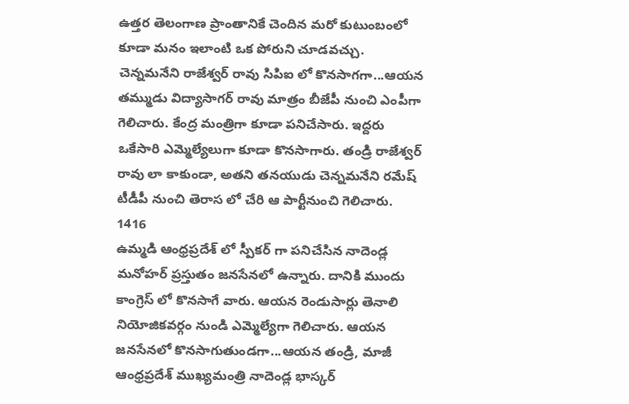ఉత్తర తెలంగాణ ప్రాంతానికే చెందిన మరో కుటుంబంలో కూడా మనం ఇలాంటి ఒక పోరుని చూడవచ్చు. చెన్నమనేని రాజేశ్వర్ రావు సిపిఐ లో కొనసాగగా...ఆయన తమ్ముడు విద్యాసాగర్ రావు మాత్రం బీజేపీ నుంచి ఎంపీగా గెలిచారు. కేంద్ర మంత్రిగా కూడా పనిచేసారు. ఇద్దరు ఒకేసారి ఎమ్మెల్యేలుగా కూడా కొనసాగారు. తండ్రి రాజేశ్వర్ రావు లా కాకుండా, అతని తనయుడు చెన్నమనేని రమేష్ టీడీపీ నుంచి తెరాస లో చేరి ఆ పార్టీనుంచి గెలిచారు.
1416
ఉమ్మడి ఆంధ్రప్రదేశ్ లో స్పీకర్ గా పనిచేసిన నాదెండ్ల మనోహర్ ప్రస్తుతం జనసేనలో ఉన్నారు. దానికి ముందు కాంగ్రెస్ లో కొనసాగే వారు. ఆయన రెండుసార్లు తెనాలి నియోజికవర్గం నుండి ఎమ్మెల్యేగా గెలిచారు. ఆయన జనసేనలో కొనసాగుతుండగా...ఆయన తండ్రి, మాజీ ఆంధ్రప్రదేశ్ ముఖ్యమంత్రి నాదెండ్ల భాస్కర్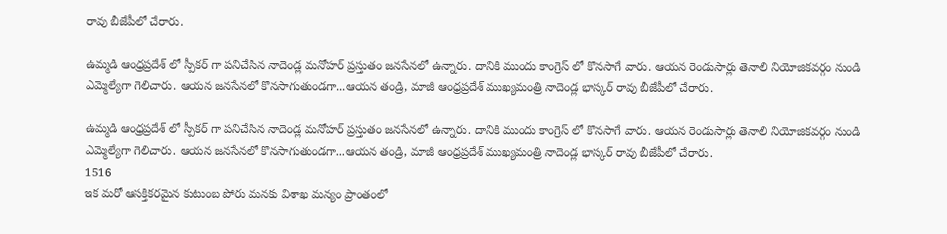రావు బీజేపీలో చేరారు.

ఉమ్మడి ఆంధ్రప్రదేశ్ లో స్పీకర్ గా పనిచేసిన నాదెండ్ల మనోహర్ ప్రస్తుతం జనసేనలో ఉన్నారు. దానికి ముందు కాంగ్రెస్ లో కొనసాగే వారు. ఆయన రెండుసార్లు తెనాలి నియోజికవర్గం నుండి ఎమ్మెల్యేగా గెలిచారు. ఆయన జనసేనలో కొనసాగుతుండగా...ఆయన తండ్రి, మాజీ ఆంధ్రప్రదేశ్ ముఖ్యమంత్రి నాదెండ్ల భాస్కర్ రావు బీజేపీలో చేరారు.

ఉమ్మడి ఆంధ్రప్రదేశ్ లో స్పీకర్ గా పనిచేసిన నాదెండ్ల మనోహర్ ప్రస్తుతం జనసేనలో ఉన్నారు. దానికి ముందు కాంగ్రెస్ లో కొనసాగే వారు. ఆయన రెండుసార్లు తెనాలి నియోజికవర్గం నుండి ఎమ్మెల్యేగా గెలిచారు. ఆయన జనసేనలో కొనసాగుతుండగా...ఆయన తండ్రి, మాజీ ఆంధ్రప్రదేశ్ ముఖ్యమంత్రి నాదెండ్ల భాస్కర్ రావు బీజేపీలో చేరారు.
1516
ఇక మరో ఆసక్తికరమైన కుటుంబ పోరు మనకు విశాఖ మన్యం ప్రాంతంలో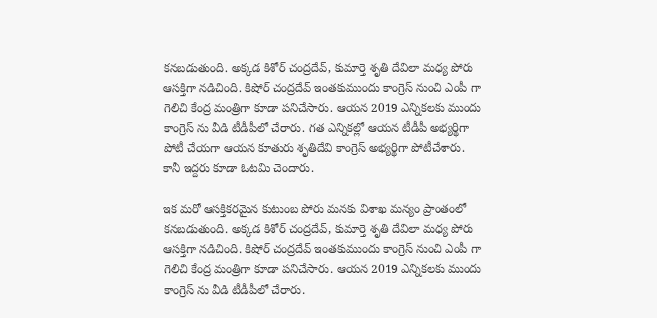కనబడుతుంది. అక్కడ కిశోర్ చంద్రదేవ్, కుమార్తె శృతి దేవిలా మధ్య పోరు ఆసక్తిగా నడిచింది. కిషోర్ చంద్రదేవ్ ఇంతకుముందు కాంగ్రెస్ నుంచి ఎంపీ గా గెలిచి కేంద్ర మంత్రిగా కూడా పనిచేసారు. ఆయన 2019 ఎన్నికలకు ముందు కాంగ్రెస్ ను వీడి టీడీపీలో చేరారు. గత ఎన్నికల్లో ఆయన టీడీపీ అభ్యర్థిగా పోటీ చేయగా ఆయన కూతురు శృతిదేవి కాంగ్రెస్ అభ్యర్థిగా పోటీచేశారు. కానీ ఇద్దరు కూడా ఓటమి చెందారు.

ఇక మరో ఆసక్తికరమైన కుటుంబ పోరు మనకు విశాఖ మన్యం ప్రాంతంలో కనబడుతుంది. అక్కడ కిశోర్ చంద్రదేవ్, కుమార్తె శృతి దేవిలా మధ్య పోరు ఆసక్తిగా నడిచింది. కిషోర్ చంద్రదేవ్ ఇంతకుముందు కాంగ్రెస్ నుంచి ఎంపీ గా గెలిచి కేంద్ర మంత్రిగా కూడా పనిచేసారు. ఆయన 2019 ఎన్నికలకు ముందు కాంగ్రెస్ ను వీడి టీడీపీలో చేరారు.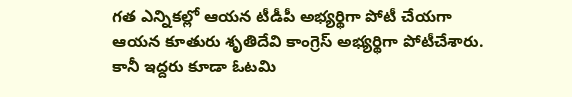గత ఎన్నికల్లో ఆయన టీడీపీ అభ్యర్థిగా పోటీ చేయగా ఆయన కూతురు శృతిదేవి కాంగ్రెస్ అభ్యర్థిగా పోటీచేశారు. కానీ ఇద్దరు కూడా ఓటమి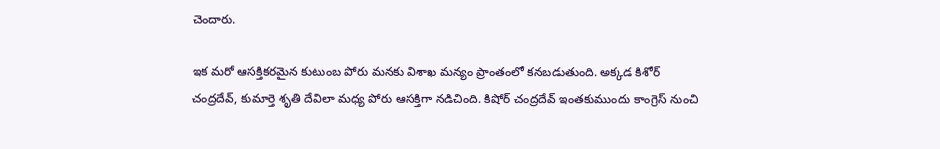చెందారు.

ఇక మరో ఆసక్తికరమైన కుటుంబ పోరు మనకు విశాఖ మన్యం ప్రాంతంలో కనబడుతుంది. అక్కడ కిశోర్ చంద్రదేవ్, కుమార్తె శృతి దేవిలా మధ్య పోరు ఆసక్తిగా నడిచింది. కిషోర్ చంద్రదేవ్ ఇంతకుముందు కాంగ్రెస్ నుంచి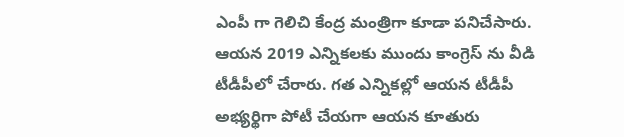ఎంపీ గా గెలిచి కేంద్ర మంత్రిగా కూడా పనిచేసారు. ఆయన 2019 ఎన్నికలకు ముందు కాంగ్రెస్ ను వీడి టీడీపీలో చేరారు. గత ఎన్నికల్లో ఆయన టీడీపీ అభ్యర్థిగా పోటీ చేయగా ఆయన కూతురు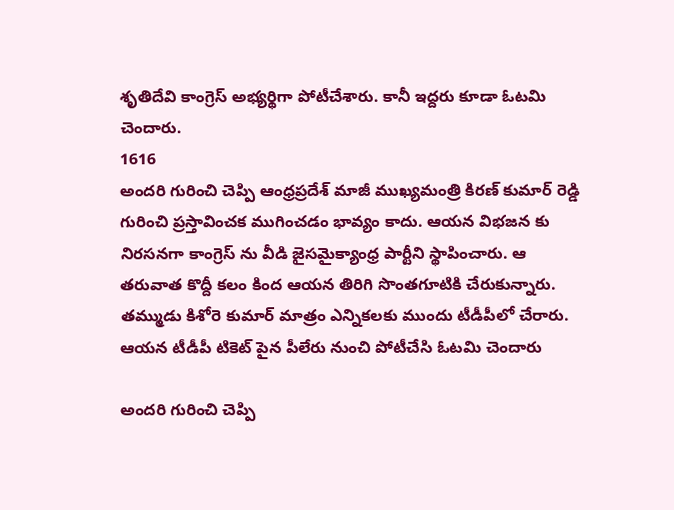శృతిదేవి కాంగ్రెస్ అభ్యర్థిగా పోటీచేశారు. కానీ ఇద్దరు కూడా ఓటమి చెందారు.
1616
అందరి గురించి చెప్పి ఆంధ్రప్రదేశ్ మాజీ ముఖ్యమంత్రి కిరణ్ కుమార్ రెడ్డి గురించి ప్రస్తావించక ముగించడం భావ్యం కాదు. ఆయన విభజన కు నిరసనగా కాంగ్రెస్ ను వీడి జైసమైక్యాంధ్ర పార్టీని స్థాపించారు. ఆ తరువాత కొద్దీ కలం కింద ఆయన తిరిగి సొంతగూటికి చేరుకున్నారు. తమ్ముడు కిశోరె కుమార్ మాత్రం ఎన్నికలకు ముందు టీడీపీలో చేరారు. ఆయన టీడీపీ టికెట్ పైన పీలేరు నుంచి పోటీచేసి ఓటమి చెందారు

అందరి గురించి చెప్పి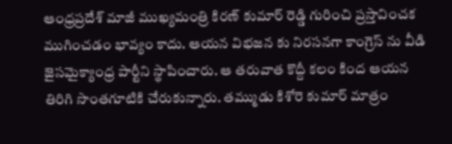ఆంధ్రప్రదేశ్ మాజీ ముఖ్యమంత్రి కిరణ్ కుమార్ రెడ్డి గురించి ప్రస్తావించక ముగించడం భావ్యం కాదు. ఆయన విభజన కు నిరసనగా కాంగ్రెస్ ను వీడి జైసమైక్యాంధ్ర పార్టీని స్థాపించారు. ఆ తరువాత కొద్దీ కలం కింద ఆయన తిరిగి సొంతగూటికి చేరుకున్నారు. తమ్ముడు కిశోరె కుమార్ మాత్రం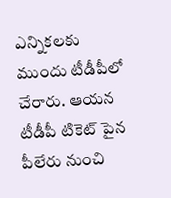ఎన్నికలకు ముందు టీడీపీలో చేరారు. ఆయన టీడీపీ టికెట్ పైన పీలేరు నుంచి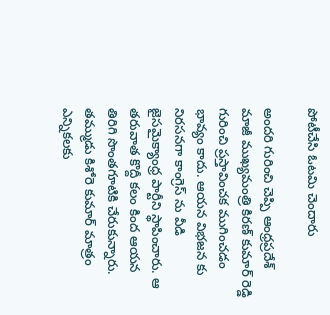పోటీచేసి ఓటమి చెందారు

అందరి గురించి చెప్పి ఆంధ్రప్రదేశ్ మాజీ ముఖ్యమంత్రి కిరణ్ కుమార్ రెడ్డి గురించి ప్రస్తావించక ముగించడం భావ్యం కాదు. ఆయన విభజన కు నిరసనగా కాంగ్రెస్ ను వీడి జైసమైక్యాంధ్ర పార్టీని స్థాపించారు. ఆ తరువాత కొద్దీ కలం కింద ఆయన తిరిగి సొంతగూటికి చేరుకున్నారు. తమ్ముడు కిశోరె కుమార్ మాత్రం ఎన్నికలకు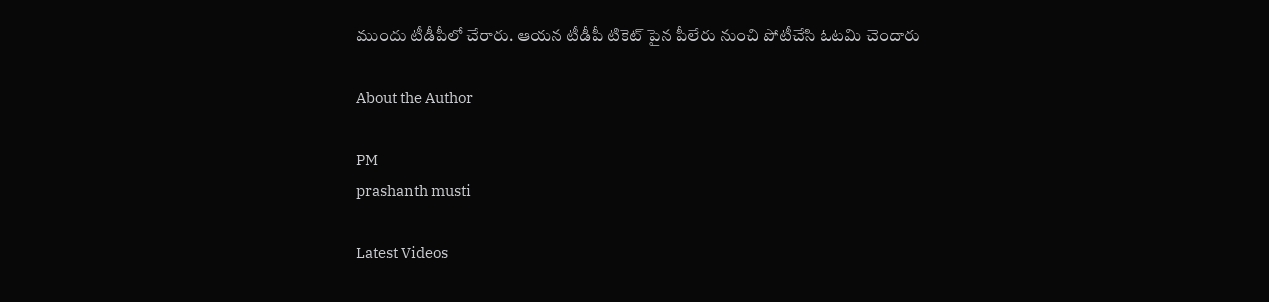ముందు టీడీపీలో చేరారు. ఆయన టీడీపీ టికెట్ పైన పీలేరు నుంచి పోటీచేసి ఓటమి చెందారు

About the Author

PM
prashanth musti

Latest Videos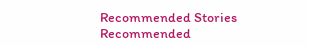Recommended Stories
Recommended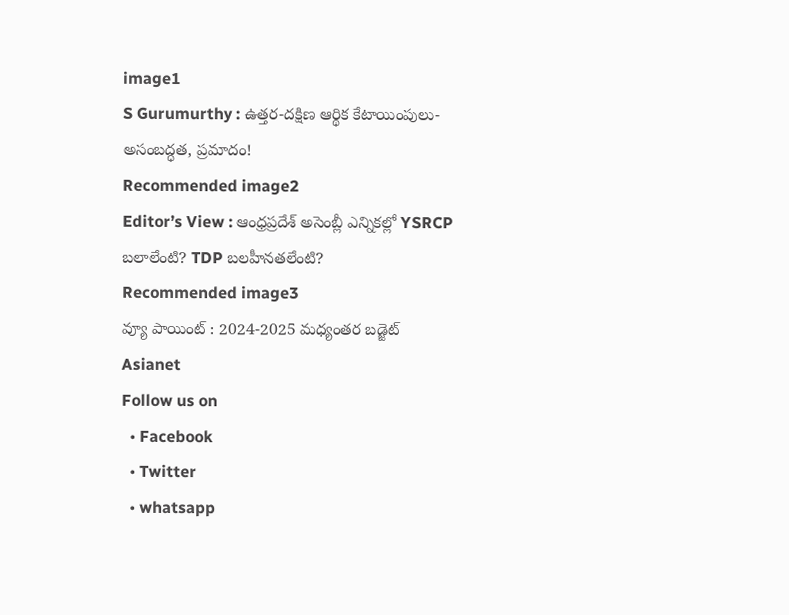image1
S Gurumurthy : ఉత్తర-దక్షిణ ఆర్థిక కేటాయింపులు- అసంబద్ధత, ప్రమాదం!
Recommended image2
Editor’s View : ఆంధ్రప్రదేశ్ అసెంబ్లీ ఎన్నికల్లో YSRCP బలాలేంటి? TDP బలహీనతలేంటి?
Recommended image3
వ్యూ పాయింట్ : 2024-2025 మధ్యంతర బడ్జెట్
Asianet
Follow us on
  • Facebook
  • Twitter
  • whatsapp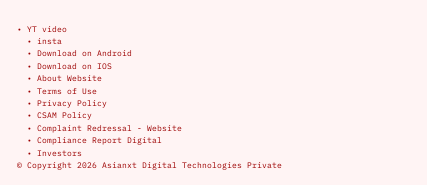• YT video
  • insta
  • Download on Android
  • Download on IOS
  • About Website
  • Terms of Use
  • Privacy Policy
  • CSAM Policy
  • Complaint Redressal - Website
  • Compliance Report Digital
  • Investors
© Copyright 2026 Asianxt Digital Technologies Private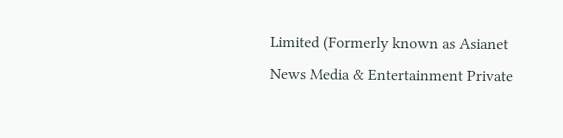Limited (Formerly known as Asianet News Media & Entertainment Private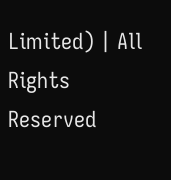Limited) | All Rights Reserved